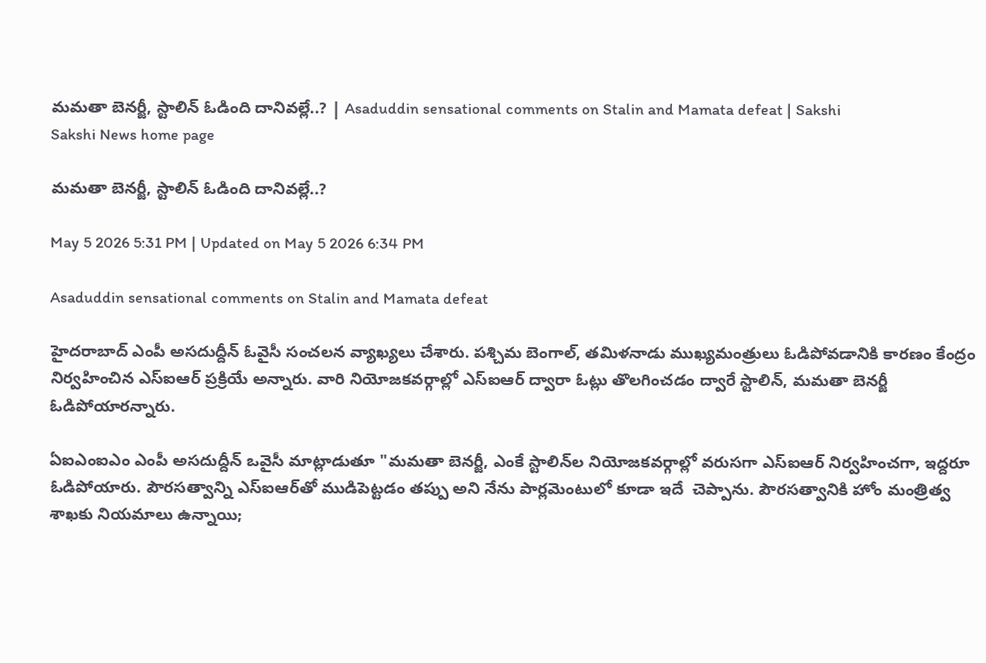మమతా బెనర్జీ, స్టాలిన్‌ ఓడింది దానివల్లే..? | Asaduddin sensational comments on Stalin and Mamata defeat | Sakshi
Sakshi News home page

మమతా బెనర్జీ, స్టాలిన్‌ ఓడింది దానివల్లే..?

May 5 2026 5:31 PM | Updated on May 5 2026 6:34 PM

Asaduddin sensational comments on Stalin and Mamata defeat

హైదరాబాద్ ఎంపీ అసదుద్దీన్‌ ఓవైసీ సంచలన వ్యాఖ్యలు చేశారు. పశ్చిమ బెంగాల్‌, తమిళనాడు ముఖ్యమంత్రులు ఓడిపోవడానికి కారణం కేంద్రం నిర్వహించిన ఎస్‌ఐఆర్‌ ప్రక్రియే అన్నారు. వారి నియోజకవర్గాల్లో ఎస్‌ఐఆర్ ద్వారా ఓట్లు తొలగించడం ద్వారే స్టాలిన్, మమతా బెనర్జీ ఓడిపోయారన్నారు.

ఏఐఎంఐఎం ఎంపీ అసదుద్దీన్ ఒవైసీ మాట్లాడుతూ "మమతా బెనర్జీ, ఎంకే స్టాలిన్‌ల నియోజకవర్గాల్లో వరుసగా ఎస్ఐఆర్ నిర్వహించగా, ఇద్దరూ ఓడిపోయారు. పౌరసత్వాన్ని ఎస్ఐఆర్‌తో ముడిపెట్టడం తప్పు అని నేను పార్లమెంటులో కూడా ఇదే  చెప్పాను. పౌరసత్వానికి హోం మంత్రిత్వ శాఖకు నియమాలు ఉన్నాయి;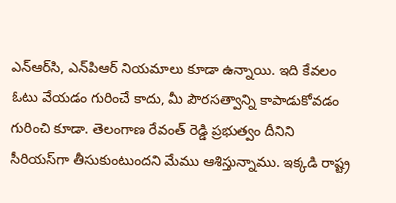ఎన్‌ఆర్‌సి, ఎన్‌పిఆర్ నియమాలు కూడా ఉన్నాయి. ఇది కేవలం ఓటు వేయడం గురించే కాదు, మీ పౌరసత్వాన్ని కాపాడుకోవడం గురించి కూడా. తెలంగాణ రేవంత్ రెడ్డి ప్రభుత్వం దీనిని సీరియస్‌గా తీసుకుంటుందని మేము ఆశిస్తున్నాము. ఇక్కడి రాష్ట్ర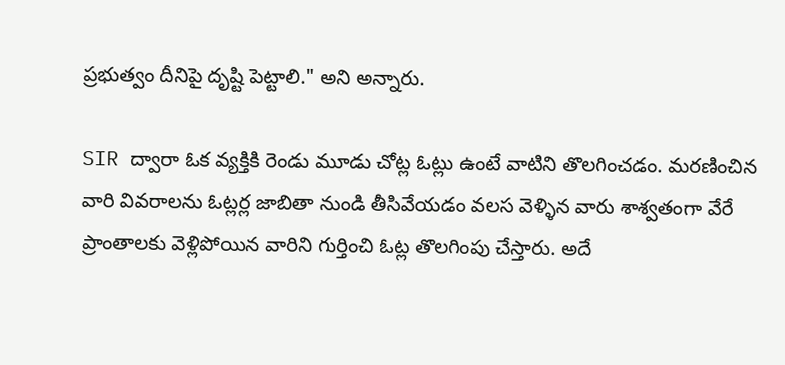ప్రభుత్వం దీనిపై దృష్టి పెట్టాలి." అని అన్నారు.

SIR ద్వారా ఓక వ్యక్తికి రెండు మూడు చోట్ల ఓట్లు ఉంటే వాటిని తొలగించడం. మరణించిన వారి వివరాలను ఓట్లర్ల జాబితా నుండి తీసివేయడం వలస వెళ్ళిన వారు శాశ్వతంగా వేరే ప్రాంతాలకు వెళ్లిపోయిన వారిని గుర్తించి ఓట్ల తొలగింపు చేస్తారు. అదే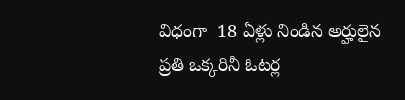విధంగా  18 ఏళ్లు నిండిన అర్హులైన ప్రతి ఒక్కరినీ ఓటర్ల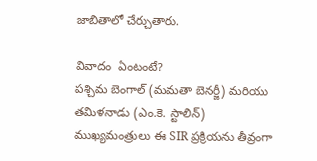జాబితాలో చేర్చుతారు.

వివాదం  ఏంటంటే?
పశ్చిమ బెంగాల్ (మమతా బెనర్జీ) మరియు తమిళనాడు (ఎం.కె. స్టాలిన్) ముఖ్యమంత్రులు ఈ SIR ప్రక్రియను తీవ్రంగా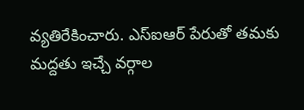వ్యతిరేకించారు. ఎస్‌ఐఆర్ పేరుతో తమకు మద్దతు ఇచ్చే వర్గాల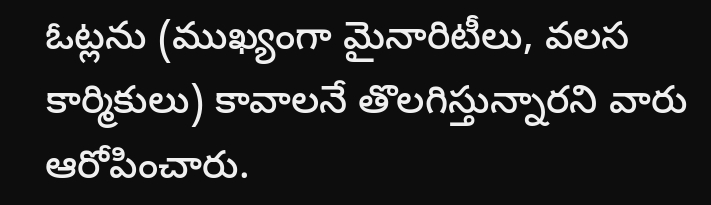ఓట్లను (ముఖ్యంగా మైనారిటీలు, వలస కార్మికులు) కావాలనే తొలగిస్తున్నారని వారు ఆరోపించారు.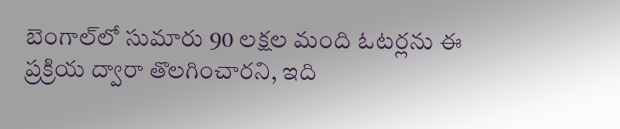బెంగాల్‌లో సుమారు 90 లక్షల మంది ఓటర్లను ఈ ప్రక్రియ ద్వారా తొలగించారని, ఇది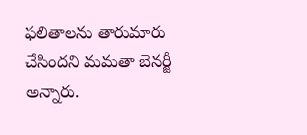ఫలితాలను తారుమారు చేసిందని మమతా బెనర్జీ అన్నారు.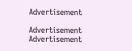Advertisement

Advertisement
Advertisement